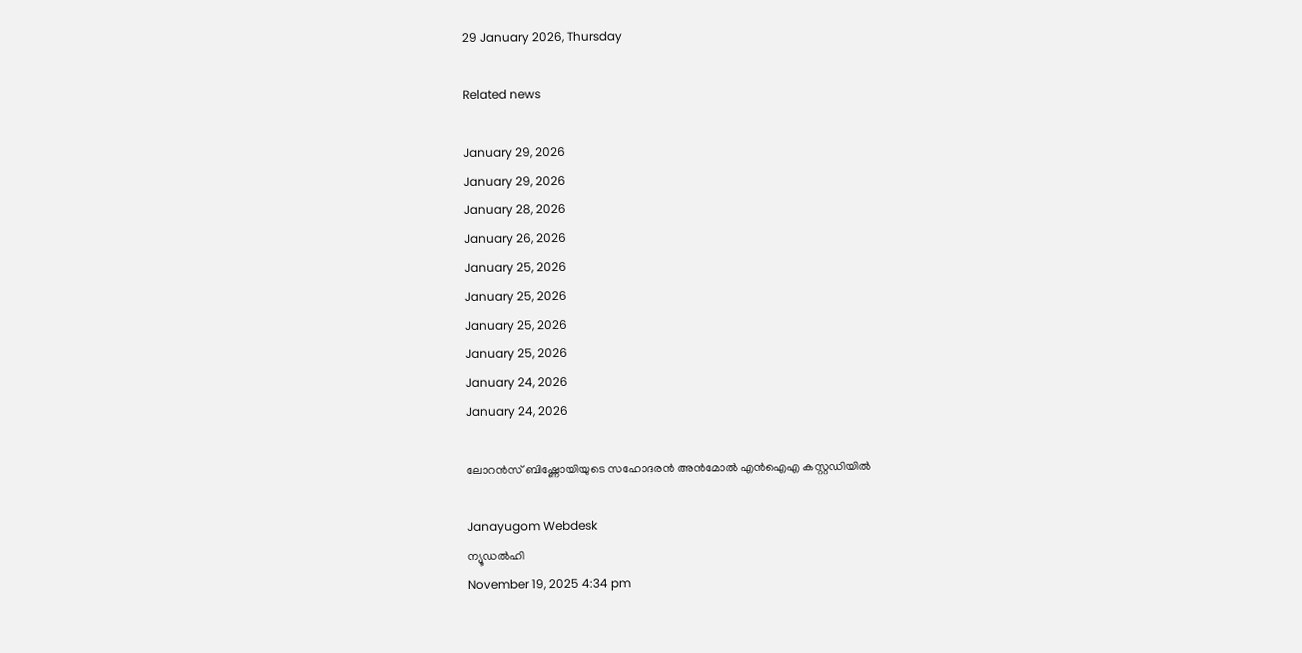29 January 2026, Thursday

Related news

January 29, 2026
January 29, 2026
January 28, 2026
January 26, 2026
January 25, 2026
January 25, 2026
January 25, 2026
January 25, 2026
January 24, 2026
January 24, 2026

ലോറന്‍സ് ബിഷ്ണോയിയുടെ സഹോദരന്‍ അന്‍മോല്‍ എന്‍ഐഎ കസ്റ്റഡിയില്‍

Janayugom Webdesk
ന്യൂഡൽഹി
November 19, 2025 4:34 pm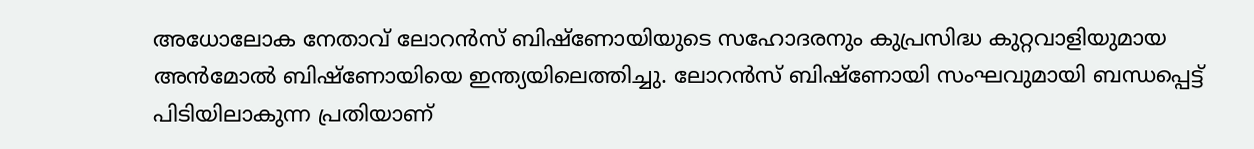അധോലോക നേതാവ് ലോറൻസ് ബിഷ്ണോയിയുടെ സഹോദരനും കുപ്രസിദ്ധ കുറ്റവാളിയുമായ അൻമോൽ ബിഷ്‌ണോയിയെ ഇന്ത്യയിലെത്തിച്ചു. ലോറൻസ് ബിഷ്‌ണോയി സംഘവുമായി ബന്ധപ്പെട്ട് പിടിയിലാകുന്ന പ്രതിയാണ്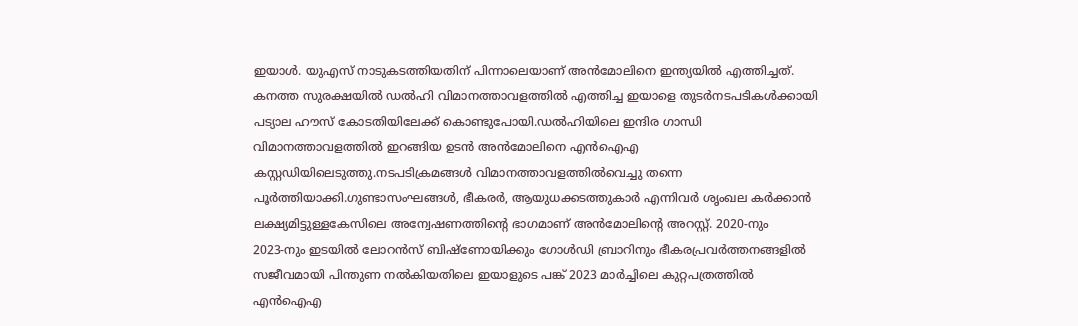ഇയാൾ. യുഎസ് നാടുകടത്തിയതിന് പിന്നാലെയാണ് അൻമോലിനെ ഇന്ത്യയിൽ എത്തിച്ചത്. കനത്ത സുരക്ഷയിൽ ഡൽഹി വിമാനത്താവളത്തിൽ എത്തിച്ച ഇയാളെ തുടർനടപടികൾക്കായി പട്യാല ഹൗസ് കോടതിയിലേക്ക് കൊണ്ടുപോയി.ഡൽഹിയിലെ ഇന്ദിര ഗാന്ധി വിമാനത്താവളത്തിൽ ഇറങ്ങിയ ഉടൻ അൻമോലിനെ എൻഐഎ കസ്റ്റഡിയിലെടുത്തു.നടപടിക്രമങ്ങൾ വിമാനത്താവളത്തിൽവെച്ചു തന്നെ പൂർത്തിയാക്കി.ഗുണ്ടാസംഘങ്ങൾ, ഭീകരർ, ആയുധക്കടത്തുകാർ എന്നിവർ ശൃംഖല കർക്കാൻ ലക്ഷ്യമിട്ടുള്ളകേസിലെ അന്വേഷണത്തിന്റെ ഭാഗമാണ് അൻമോലിന്റെ അറസ്റ്റ്. 2020‑നും 2023‑നും ഇടയിൽ ലോറൻസ് ബിഷ്‌ണോയിക്കും ഗോൾഡി ബ്രാറിനും ഭീകരപ്രവർത്തനങ്ങളിൽ സജീവമായി പിന്തുണ നൽകിയതിലെ ഇയാളുടെ പങ്ക് 2023 മാർച്ചിലെ കുറ്റപത്രത്തിൽ എൻഐഎ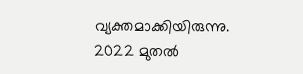വ്യക്തമാക്കിയിരുന്നു. 2022 മുതൽ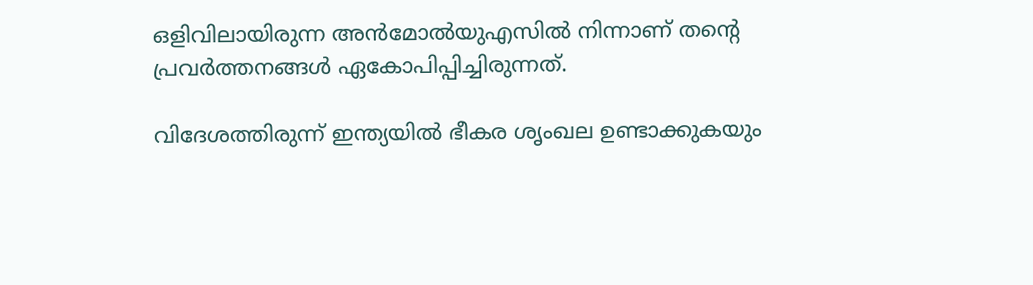ഒളിവിലായിരുന്ന അൻമോൽയുഎസിൽ നിന്നാണ് തന്റെ പ്രവർത്തനങ്ങൾ ഏകോപിപ്പിച്ചിരുന്നത്.

വിദേശത്തിരുന്ന് ഇന്ത്യയിൽ ഭീകര ശൃംഖല ഉണ്ടാക്കുകയും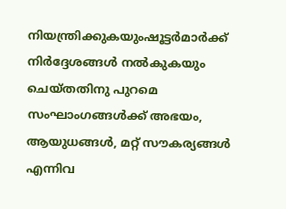നിയന്ത്രിക്കുകയുംഷൂട്ടർമാർക്ക് നിർദ്ദേശങ്ങൾ നൽകുകയും ചെയ്തതിനു പുറമെ സംഘാംഗങ്ങൾക്ക് അഭയം, ആയുധങ്ങൾ, മറ്റ് സൗകര്യങ്ങൾ എന്നിവ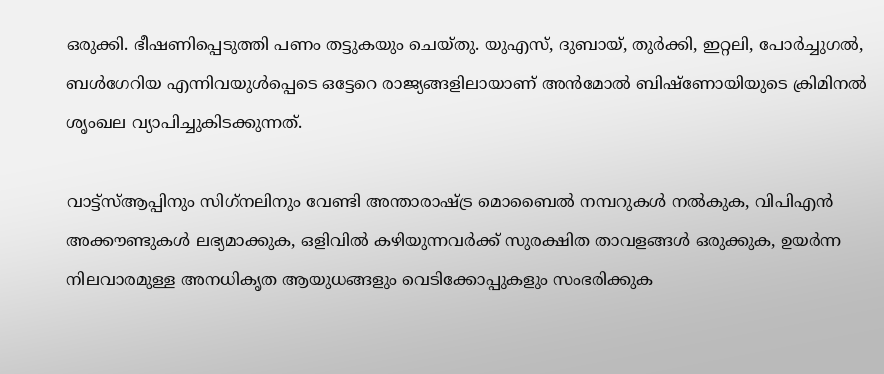ഒരുക്കി. ഭീഷണിപ്പെടുത്തി പണം തട്ടുകയും ചെയ്തു. യുഎസ്, ദുബായ്, തുർക്കി, ഇറ്റലി, പോർച്ചുഗൽ, ബൾഗേറിയ എന്നിവയുൾപ്പെടെ ഒട്ടേറെ രാജ്യങ്ങളിലായാണ് അൻമോൽ ബിഷ്‌ണോയിയുടെ ക്രിമിനൽ ശൃംഖല വ്യാപിച്ചുകിടക്കുന്നത്.

വാട്ട്‌സ്ആപ്പിനും സിഗ്‌നലിനും വേണ്ടി അന്താരാഷ്ട്ര മൊബൈൽ നമ്പറുകൾ നൽകുക, വിപിഎൻ അക്കൗണ്ടുകൾ ലഭ്യമാക്കുക, ഒളിവിൽ കഴിയുന്നവർക്ക് സുരക്ഷിത താവളങ്ങൾ ഒരുക്കുക, ഉയർന്ന നിലവാരമുള്ള അനധികൃത ആയുധങ്ങളും വെടിക്കോപ്പുകളും സംഭരിക്കുക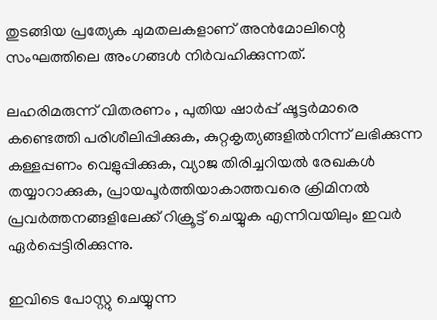തുടങ്ങിയ പ്രത്യേക ചുമതലകളാണ് അൻമോലിന്റെ സംഘത്തിലെ അംഗങ്ങൾ നിർവഹിക്കുന്നത്.

ലഹരിമരുന്ന് വിതരണം , പുതിയ ഷാർപ്പ് ഷൂട്ടർമാരെ കണ്ടെത്തി പരിശീലിപ്പിക്കുക, കുറ്റകൃത്യങ്ങളിൽനിന്ന് ലഭിക്കുന്ന കള്ളപ്പണം വെളുപ്പിക്കുക, വ്യാജ തിരിച്ചറിയൽ രേഖകൾ തയ്യാറാക്കുക, പ്രായപൂർത്തിയാകാത്തവരെ ക്രിമിനൽ പ്രവർത്തനങ്ങളിലേക്ക് റിക്രൂട്ട് ചെയ്യുക എന്നിവയിലും ഇവർ ഏർപ്പെട്ടിരിക്കുന്നു.

ഇവിടെ പോസ്റ്റു ചെയ്യുന്ന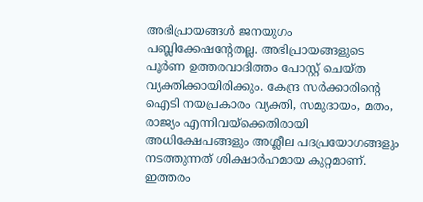അഭിപ്രായങ്ങള്‍ ജനയുഗം പബ്ലിക്കേഷന്റേതല്ല. അഭിപ്രായങ്ങളുടെ പൂര്‍ണ ഉത്തരവാദിത്തം പോസ്റ്റ് ചെയ്ത വ്യക്തിക്കായിരിക്കും. കേന്ദ്ര സര്‍ക്കാരിന്റെ ഐടി നയപ്രകാരം വ്യക്തി, സമുദായം, മതം, രാജ്യം എന്നിവയ്‌ക്കെതിരായി അധിക്ഷേപങ്ങളും അശ്ലീല പദപ്രയോഗങ്ങളും നടത്തുന്നത് ശിക്ഷാര്‍ഹമായ കുറ്റമാണ്. ഇത്തരം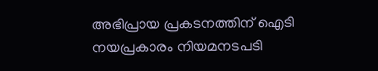അഭിപ്രായ പ്രകടനത്തിന് ഐടി നയപ്രകാരം നിയമനടപടി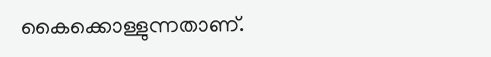കൈക്കൊള്ളുന്നതാണ്.